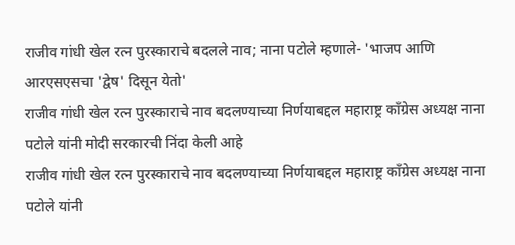राजीव गांधी खेल रत्न पुरस्काराचे बदलले नाव; नाना पटोले म्हणाले- 'भाजप आणि आरएसएसचा 'द्वेष' दिसून येतो'
राजीव गांधी खेल रत्न पुरस्काराचे नाव बदलण्याच्या निर्णयाबद्दल महाराष्ट्र काँग्रेस अध्यक्ष नाना पटोले यांनी मोदी सरकारची निंदा केली आहे
राजीव गांधी खेल रत्न पुरस्काराचे नाव बदलण्याच्या निर्णयाबद्दल महाराष्ट्र काँग्रेस अध्यक्ष नाना पटोले यांनी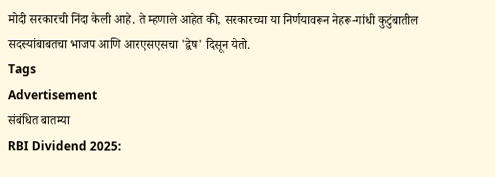मोदी सरकारची निंदा केली आहे. ते म्हणाले आहेत की, सरकारच्या या निर्णयावरून नेहरू-गांधी कुटुंबातील सदस्यांबाबतचा भाजप आणि आरएसएसचा 'द्वेष' दिसून येतो.
Tags
Advertisement
संबंधित बातम्या
RBI Dividend 2025: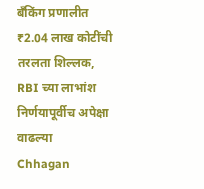बँकिंग प्रणालीत ₹2.04 लाख कोटींची तरलता शिल्लक, RBI च्या लाभांश निर्णयापूर्वीच अपेक्षा वाढल्या
Chhagan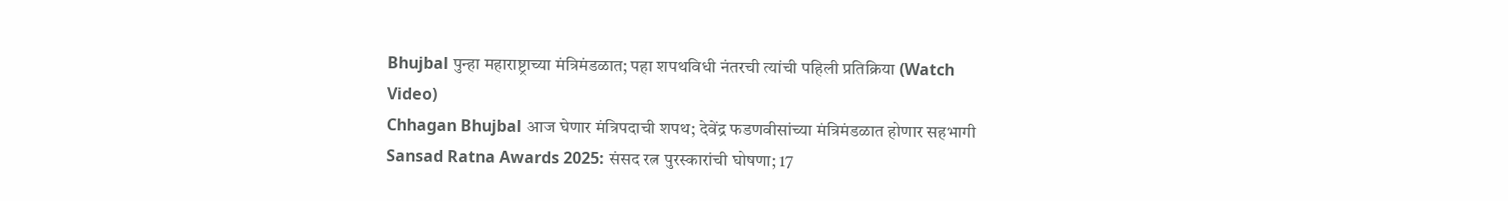Bhujbal पुन्हा महाराष्ट्राच्या मंत्रिमंडळात; पहा शपथविधी नंतरची त्यांची पहिली प्रतिक्रिया (Watch Video)
Chhagan Bhujbal आज घेणार मंत्रिपदाची शपथ; देवेंद्र फडणवीसांच्या मंत्रिमंडळात होणार सहभागी
Sansad Ratna Awards 2025: संसद रत्न पुरस्कारांची घोषणा; 17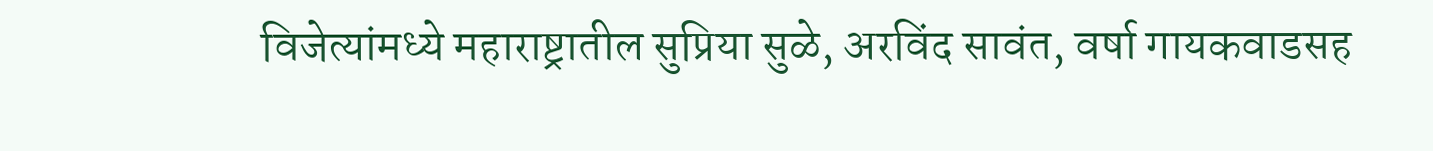विजेत्यांमध्ये महाराष्ट्रातील सुप्रिया सुळे, अरविंद सावंत, वर्षा गायकवाडसह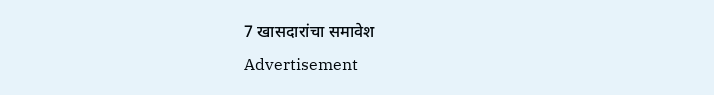7 खासदारांचा समावेश
Advertisement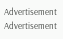Advertisement
Advertisement